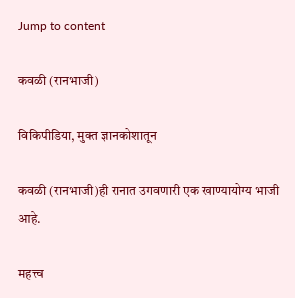Jump to content

कवळी (रानभाजी)

विकिपीडिया, मुक्‍त ज्ञानकोशातून

कवळी (रानभाजी)ही रानात उगवणारी एक खाण्यायोग्य भाजी आहे.

महत्त्व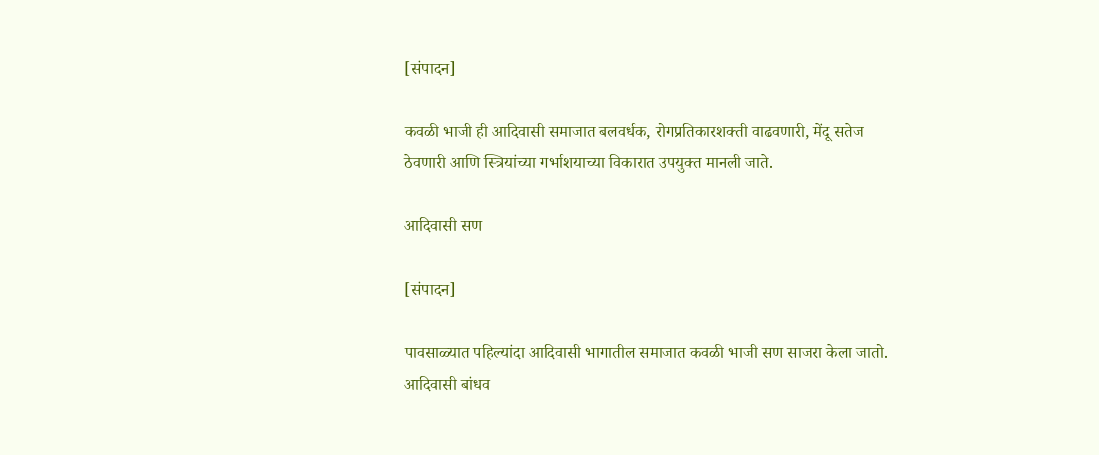[संपादन]

कवळी भाजी ही आदिवासी समाजात बलवर्धक, रोगप्रतिकारशक्ती वाढवणारी, मेंदू सतेज ठेवणारी आणि स्त्रियांच्या गर्भाशयाच्या विकारात उपयुक्त मानली जाते.

आदिवासी सण

[संपादन]

पावसाळ्यात पहिल्यांदा आदिवासी भागातील समाजात कवळी भाजी सण साजरा केला जातो. आदिवासी बांधव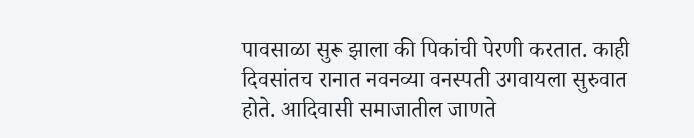पावसाळा सुरू झाला की पिकांची पेरणी करतात. काही दिवसांतच रानात नवनव्या वनस्पती उगवायला सुरुवात होते. आदिवासी समाजातील जाणते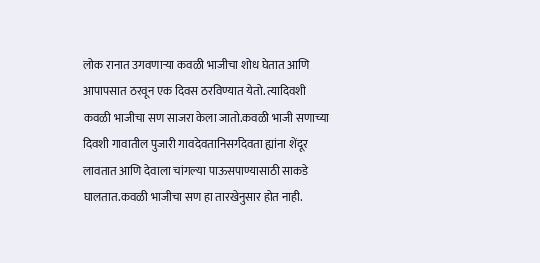लोक रानात उगवणाऱ्या कवळी भाजीचा शोध घेतात आणि आपापसात ठरवून एक दिवस ठरविण्यात येतो. त्यादिवशी कवळी भाजीचा सण साजरा केला जातो.कवळी भाजी सणाच्या दिवशी गावातील पुजारी गावदेवतानिसर्गदेवता ह्यांना शेंदूर लावतात आणि देवाला चांगल्या पाऊसपाण्यासाठी साकडे घालतात.कवळी भाजीचा सण हा तारखेनुसार होत नाही.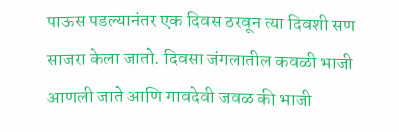पाऊस पडल्यानंतर एक दिवस ठरवून त्या दिवशी सण साजरा केला जातो. दिवसा जंगलातील कवळी भाजी आणली जाते आणि गावदेवी जवळ की भाजी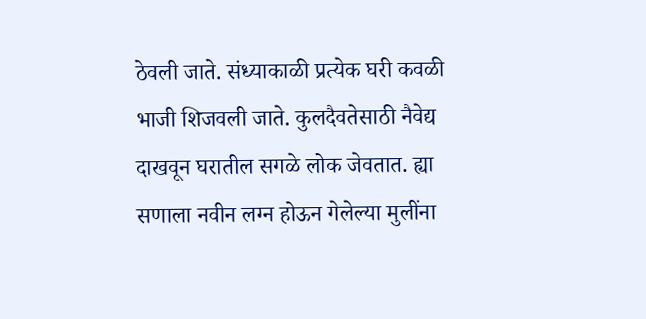ठेवली जाते. संध्याकाळी प्रत्येक घरी कवळी भाजी शिजवली जाते. कुलदैवतेसाठी नैवेद्य दाखवून घरातील सगळे लोक जेवतात. ह्या सणाला नवीन लग्न होऊन गेलेल्या मुलींना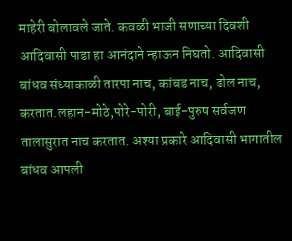माहेरी बोलावले जाते. कवळी भाजी सणाच्या दिवशी आदिवासी पाडा हा आनंदाने न्हाऊन निघतो. आदिवासी बांधव संध्याकाळी तारपा नाच, कांबड नाच, ढोल नाच, करतात.लहान-मोठे,पोरे-पोरी, बाई-पुरुष सर्वजण तालासुरात नाच करतात. अश्या प्रकारे आदिवासी भागातील बांधव आपली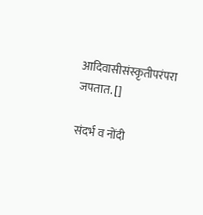आदिवासीसंस्कृतीपरंपरा जपतात. []

संदर्भ व नोंदी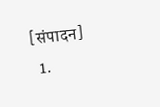[संपादन]
  1.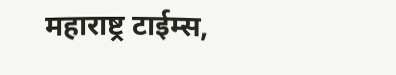महाराष्ट्र टाईम्स,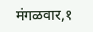मंगळवार,१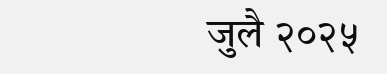जुलै २०२५